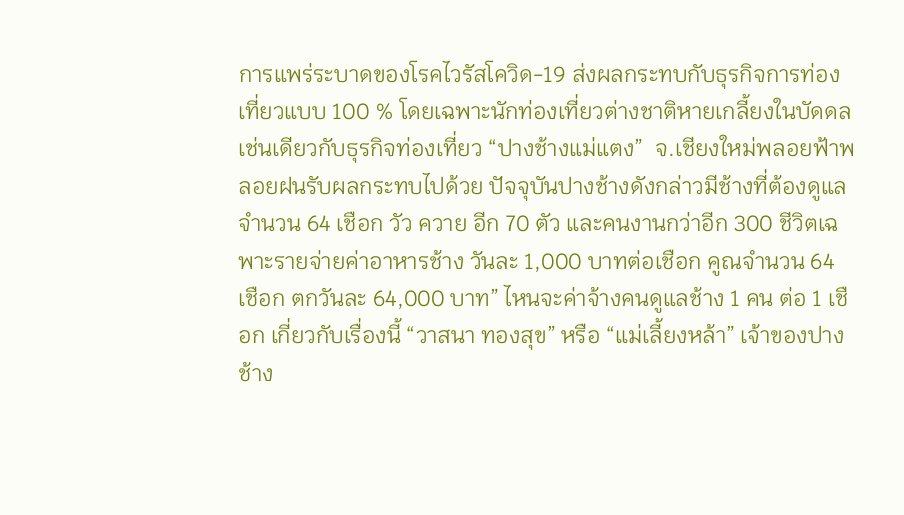การแพร่ระบาดของโรคไวรัสโควิด-19 ส่งผลกระทบกับธุรกิจการท่องเที่ยวแบบ 100 % โดยเฉพาะนักท่องเที่ยวต่างชาติหายเกลี้ยงในบัดดล เช่นเดียวกับธุรกิจท่องเที่ยว “ปางช้างแม่แตง”  จ.เชียงใหม่พลอยฟ้าพลอยฝนรับผลกระทบไปด้วย ปัจจุบันปางช้างดังกล่าวมีช้างที่ต้องดูแลจำนวน 64 เชือก วัว ควาย อีก 70 ตัว และคนงานกว่าอีก 300 ชีวิตเฉพาะรายจ่ายค่าอาหารช้าง วันละ 1,000 บาทต่อเชือก คูณจำนวน 64 เชือก ตกวันละ 64,000 บาท” ไหนจะค่าจ้างคนดูแลช้าง 1 คน ต่อ 1 เชือก เกี่ยวกับเรื่องนี้ “วาสนา ทองสุข” หรือ “แม่เลี้ยงหล้า” เจ้าของปางช้าง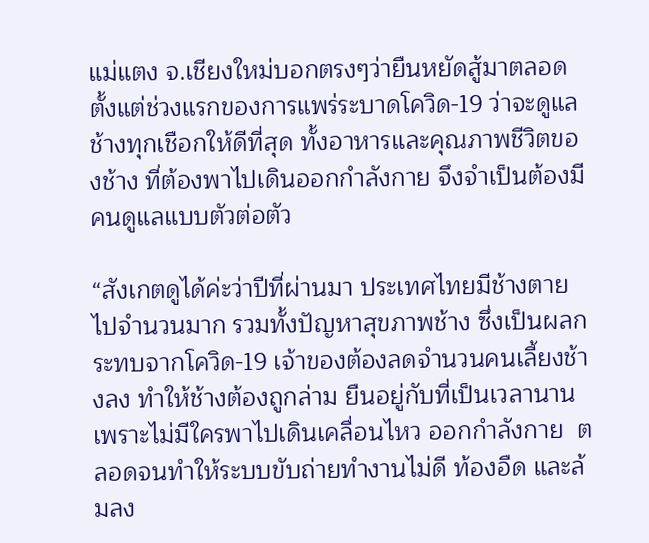แม่แตง จ.เชียงใหม่บอกตรงๆว่ายืนหยัดสู้มาตลอดตั้งแต่ช่วงแรกของการแพร่ระบาดโควิด-19 ว่าจะดูแลช้างทุกเชือกให้ดีที่สุด ทั้งอาหารและคุณภาพชีวิตของช้าง ที่ต้องพาไปเดินออกกำลังกาย จึงจำเป็นต้องมีคนดูแลแบบตัวต่อตัว

“สังเกตดูได้ค่ะว่าปีที่ผ่านมา ประเทศไทยมีช้างตายไปจำนวนมาก รวมทั้งปัญหาสุขภาพช้าง ซึ่งเป็นผลกระทบจากโควิด-19 เจ้าของต้องลดจำนวนคนเลี้ยงช้างลง ทำให้ช้างต้องถูกล่าม ยืนอยู่กับที่เป็นเวลานาน เพราะไม่มีใครพาไปเดินเคลื่อนไหว ออกกำลังกาย  ตลอดจนทำให้ระบบขับถ่ายทำงานไม่ดี ท้องอืด และล้มลง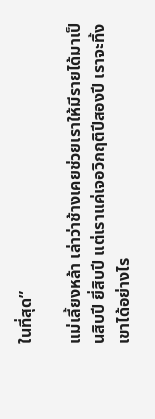ในที่สุด”

แม่เลี้ยงหล้า เล่าว่าช้างเคยช่วยเราให้มีรายได้มาเป็นสิบปี ยี่สิบปี แต่เราแค่เจอวิกฤติปีสองปี เราจะทิ้งเขาได้อย่างไร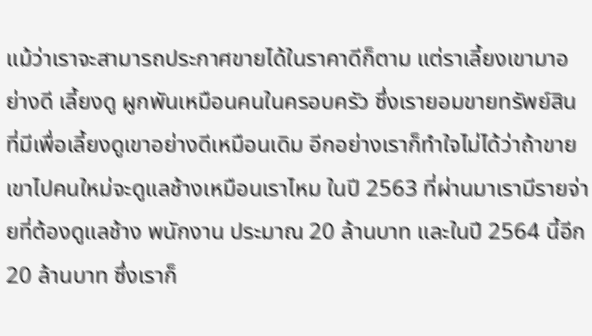แม้ว่าเราจะสามารถประกาศขายได้ในราคาดีก็ตาม แต่ราเลี้ยงเขามาอย่างดี เลี้ยงดู ผูกพันเหมือนคนในครอบครัว ซึ่งเรายอมขายทรัพย์สินที่มีเพื่อเลี้ยงดูเขาอย่างดีเหมือนเดิม อีกอย่างเราก็ทำใจไม่ได้ว่าถ้าขายเขาไปคนใหม่จะดูแลช้างเหมือนเราไหม ในปี 2563 ที่ผ่านมาเรามีรายจ่ายที่ต้องดูแลช้าง พนักงาน ประมาณ 20 ล้านบาท และในปี 2564 นี้อีก20 ล้านบาท ซึ่งเราก็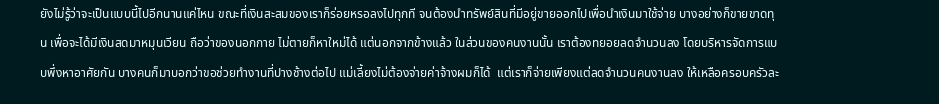ยังไม่รู้ว่าจะเป็นแบบนี้ไปอีกนานแค่ไหน ขณะที่เงินสะสมของเราก็ร่อยหรอลงไปทุกที จนต้องนำทรัพย์สินที่มีอยู่ขายออกไปเพื่อนำเงินมาใช้จ่าย บางอย่างก็ขายขาดทุน เพื่อจะได้มีเงินสดมาหมุนเวียน ถือว่าของนอกกาย ไม่ตายก็หาใหม่ได้ แต่นอกจากข้างแล้ว ในส่วนของคนงานนั้น เราต้องทยอยลดจำนวนลง โดยบริหารจัดการแบบพึ่งหาอาศัยกัน บางคนก็มาบอกว่าขอช่วยทำงานที่ปางช้างต่อไป แม่เลี้ยงไม่ต้องจ่ายค่าจ้างผมก็ได้  แต่เราก็จ่ายเพียงแต่ลดจำนวนคนงานลง ให้เหลือครอบครัวละ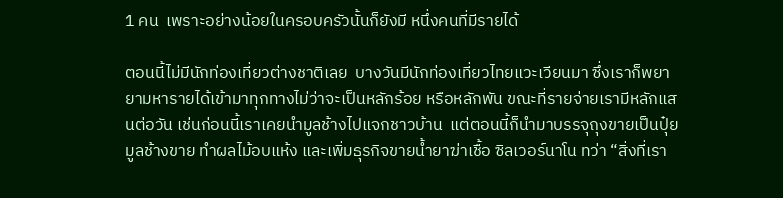1 คน  เพราะอย่างน้อยในครอบครัวนั้นก็ยังมี หนึ่งคนที่มีรายได้

ตอนนี้ไม่มีนักท่องเที่ยวต่างชาติเลย  บางวันมีนักท่องเที่ยวไทยแวะเวียนมา ซึ่งเราก็พยายามหารายได้เข้ามาทุกทางไม่ว่าจะเป็นหลักร้อย หรือหลักพัน ขณะที่รายจ่ายเรามีหลักแสนต่อวัน เช่นก่อนนี้เราเคยนำมูลช้างไปแจกชาวบ้าน  แต่ตอนนี้ก็นำมาบรรจุถุงขายเป็นปุ๋ยมูลช้างขาย ทำผลไม้อบแห้ง และเพิ่มธุรกิจขายน้ำยาฆ่าเชื้อ ซิลเวอร์นาโน ทว่า “สิ่งที่เรา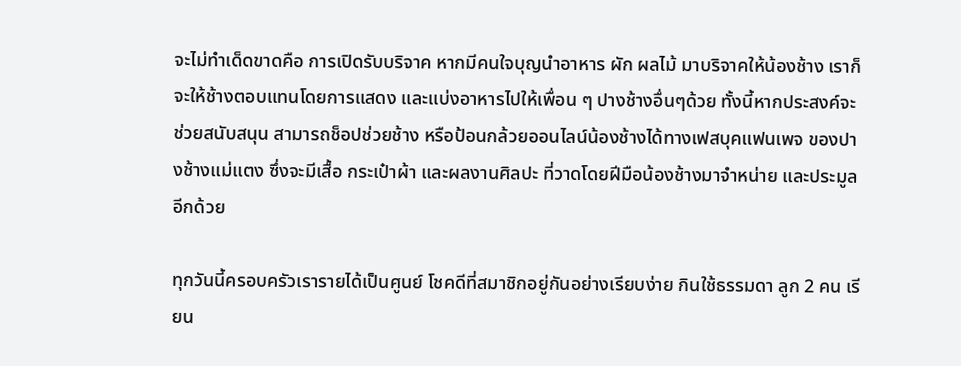จะไม่ทำเด็ดขาดคือ การเปิดรับบริจาค หากมีคนใจบุญนำอาหาร ผัก ผลไม้ มาบริจาคให้น้องช้าง เราก็จะให้ช้างตอบแทนโดยการแสดง และแบ่งอาหารไปให้เพื่อน ๆ ปางช้างอื่นๆด้วย ทั้งนี้หากประสงค์จะช่วยสนับสนุน สามารถช็อปช่วยช้าง หรือป้อนกล้วยออนไลน์น้องช้างได้ทางเฟสบุคแฟนเพจ ของปางช้างแม่แตง ซึ่งจะมีเสื้อ กระเป๋าผ้า และผลงานศิลปะ ที่วาดโดยฝีมือน้องช้างมาจำหน่าย และประมูลอีกด้วย

ทุกวันนี้ครอบครัวเรารายได้เป็นศูนย์ โชคดีที่สมาชิกอยู่กันอย่างเรียบง่าย กินใช้ธรรมดา ลูก 2 คน เรียน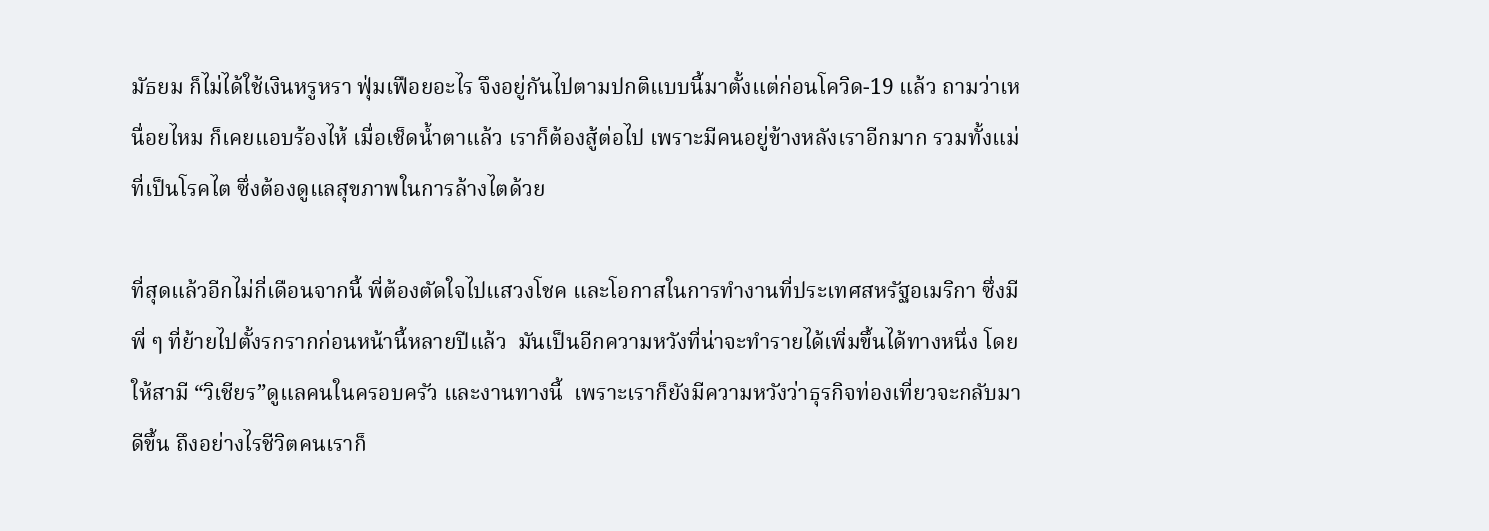มัธยม ก็ไม่ได้ใช้เงินหรูหรา ฟุ่มเฟือยอะไร จึงอยู่กันไปตามปกติแบบนี้มาตั้งแต่ก่อนโควิด-19 แล้ว ถามว่าเหนื่อยไหม ก็เคยแอบร้องไห้ เมื่อเช็ดน้ำตาแล้ว เราก็ต้องสู้ต่อไป เพราะมีคนอยู่ข้างหลังเราอีกมาก รวมทั้งแม่ที่เป็นโรคไต ซึ่งต้องดูแลสุขภาพในการล้างไตด้วย

ที่สุดแล้วอีกไม่กี่เดือนจากนี้ พี่ต้องตัดใจไปแสวงโชค และโอกาสในการทำงานที่ประเทศสหรัฐอเมริกา ซึ่งมีพี่ ๆ ที่ย้ายไปตั้งรกรากก่อนหน้านี้หลายปีแล้ว  มันเป็นอีกความหวังที่น่าจะทำรายได้เพิ่มขึ้นได้ทางหนึ่ง โดยให้สามี “วิเชียร”ดูแลคนในครอบครัว และงานทางนี้  เพราะเราก็ยังมีความหวังว่าธุรกิจท่องเที่ยวจะกลับมาดีขึ้น ถึงอย่างไรชีวิตคนเราก็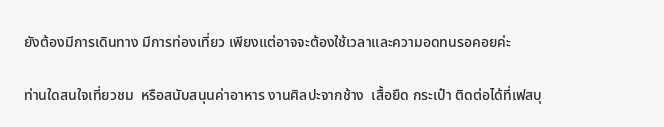ยังต้องมีการเดินทาง มีการท่องเที่ยว เพียงแต่อาจจะต้องใช้เวลาและความอดทนรอคอยค่ะ

ท่านใดสนใจเที่ยวชม  หรือสนับสนุนค่าอาหาร งานศิลปะจากช้าง  เสื้อยืด กระเป๋า ติดต่อได้ที่เฟสบุ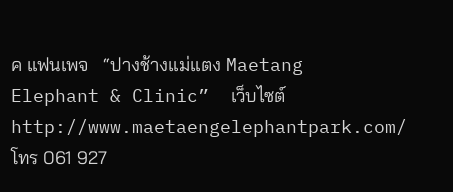ค แฟนเพจ   “ปางช้างแม่แตง Maetang Elephant & Clinic”  เว็บไซต์ http://www.maetaengelephantpark.com/ โทร 061 927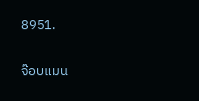8951.

จ๊อบแมน